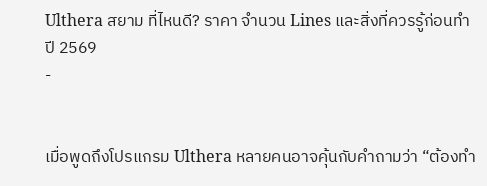Ulthera สยาม ที่ไหนดี? ราคา จำนวน Lines และสิ่งที่ควรรู้ก่อนทำ ปี 2569
-


เมื่อพูดถึงโปรแกรม Ulthera หลายคนอาจคุ้นกับคำถามว่า “ต้องทำ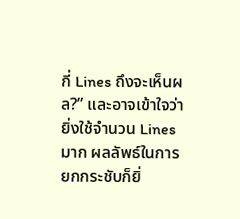กี่ Lines ถึงจะเห็นผล?” และอาจเข้าใจว่ายิ่งใช้จำนวน Lines มาก ผลลัพธ์ในการยกกระชับก็ยิ่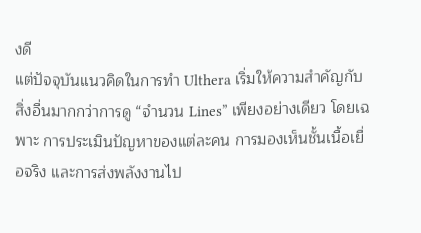งดี
แต่ปัจจุบันแนวคิดในการทำ Ulthera เริ่มให้ความสำคัญกับสิ่งอื่นมากกว่าการดู “จำนวน Lines” เพียงอย่างเดียว โดยเฉพาะ การประเมินปัญหาของแต่ละคน การมองเห็นชั้นเนื้อเยื่อจริง และการส่งพลังงานไป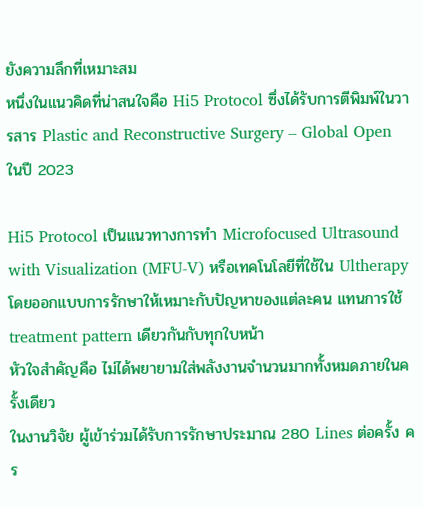ยังความลึกที่เหมาะสม
หนึ่งในแนวคิดที่น่าสนใจคือ Hi5 Protocol ซึ่งได้รับการตีพิมพ์ในวารสาร Plastic and Reconstructive Surgery – Global Open ในปี 2023

Hi5 Protocol เป็นแนวทางการทำ Microfocused Ultrasound with Visualization (MFU-V) หรือเทคโนโลยีที่ใช้ใน Ultherapy โดยออกแบบการรักษาให้เหมาะกับปัญหาของแต่ละคน แทนการใช้ treatment pattern เดียวกันกับทุกใบหน้า
หัวใจสำคัญคือ ไม่ได้พยายามใส่พลังงานจำนวนมากทั้งหมดภายในครั้งเดียว
ในงานวิจัย ผู้เข้าร่วมได้รับการรักษาประมาณ 280 Lines ต่อครั้ง คร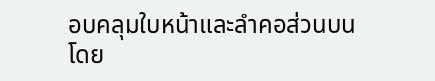อบคลุมใบหน้าและลำคอส่วนบน โดย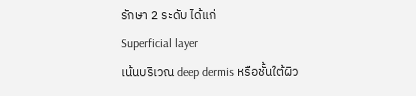รักษา 2 ระดับ ได้แก่
Superficial layer
เน้นบริเวณ deep dermis หรือชั้นใต้ผิว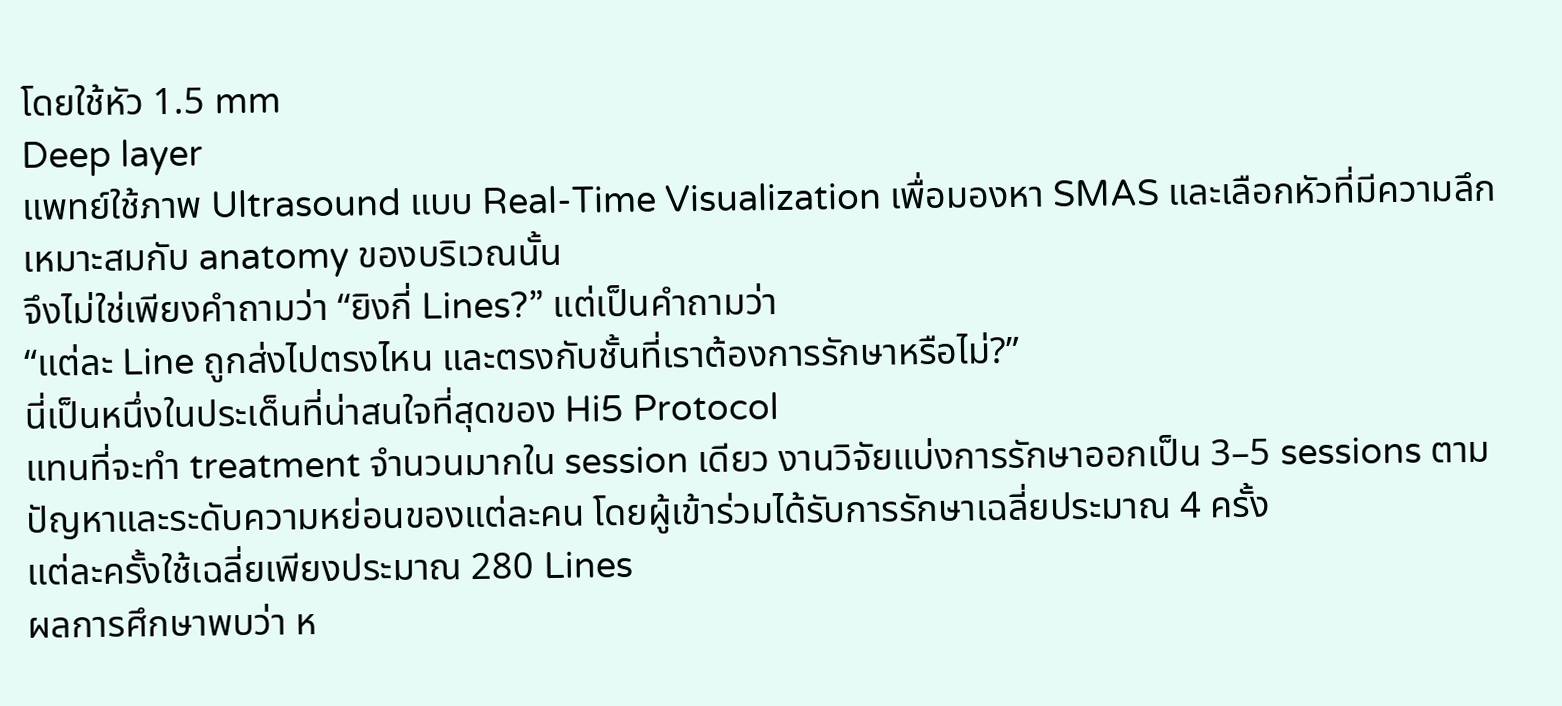โดยใช้หัว 1.5 mm
Deep layer
แพทย์ใช้ภาพ Ultrasound แบบ Real-Time Visualization เพื่อมองหา SMAS และเลือกหัวที่มีความลึกเหมาะสมกับ anatomy ของบริเวณนั้น
จึงไม่ใช่เพียงคำถามว่า “ยิงกี่ Lines?” แต่เป็นคำถามว่า
“แต่ละ Line ถูกส่งไปตรงไหน และตรงกับชั้นที่เราต้องการรักษาหรือไม่?”
นี่เป็นหนึ่งในประเด็นที่น่าสนใจที่สุดของ Hi5 Protocol
แทนที่จะทำ treatment จำนวนมากใน session เดียว งานวิจัยแบ่งการรักษาออกเป็น 3–5 sessions ตามปัญหาและระดับความหย่อนของแต่ละคน โดยผู้เข้าร่วมได้รับการรักษาเฉลี่ยประมาณ 4 ครั้ง
แต่ละครั้งใช้เฉลี่ยเพียงประมาณ 280 Lines
ผลการศึกษาพบว่า ห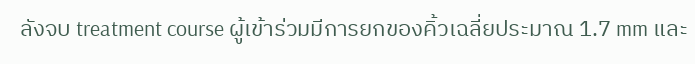ลังจบ treatment course ผู้เข้าร่วมมีการยกของคิ้วเฉลี่ยประมาณ 1.7 mm และ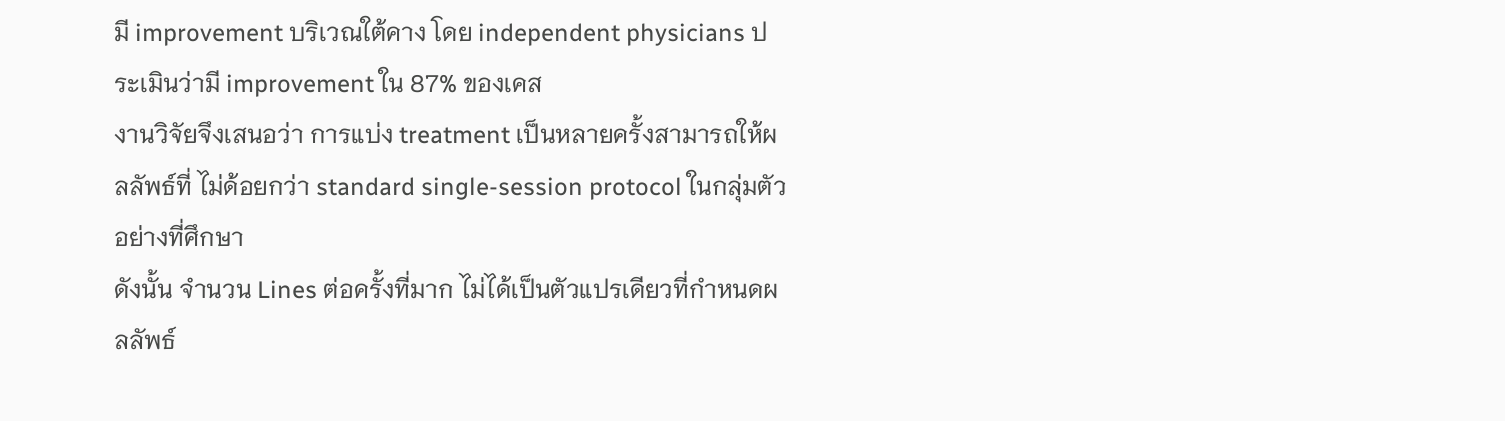มี improvement บริเวณใต้คาง โดย independent physicians ประเมินว่ามี improvement ใน 87% ของเคส
งานวิจัยจึงเสนอว่า การแบ่ง treatment เป็นหลายครั้งสามารถให้ผลลัพธ์ที่ ไม่ด้อยกว่า standard single-session protocol ในกลุ่มตัวอย่างที่ศึกษา
ดังนั้น จำนวน Lines ต่อครั้งที่มาก ไม่ได้เป็นตัวแปรเดียวที่กำหนดผลลัพธ์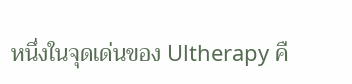หนึ่งในจุดเด่นของ Ultherapy คื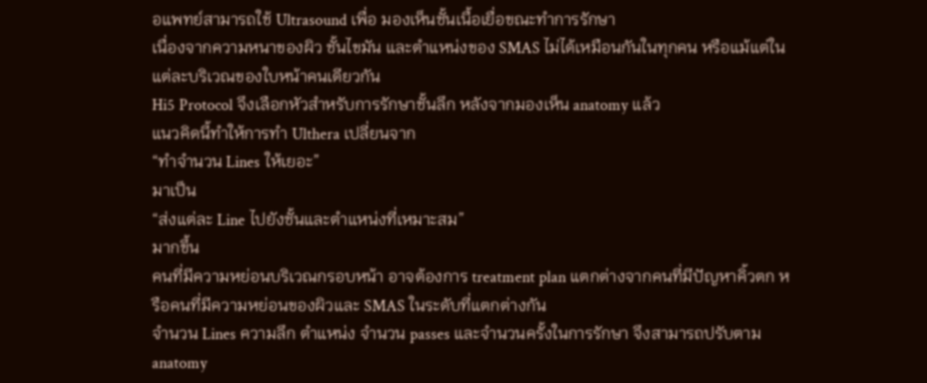อแพทย์สามารถใช้ Ultrasound เพื่อ มองเห็นชั้นเนื้อเยื่อขณะทำการรักษา
เนื่องจากความหนาของผิว ชั้นไขมัน และตำแหน่งของ SMAS ไม่ได้เหมือนกันในทุกคน หรือแม้แต่ในแต่ละบริเวณของใบหน้าคนเดียวกัน
Hi5 Protocol จึงเลือกหัวสำหรับการรักษาชั้นลึก หลังจากมองเห็น anatomy แล้ว
แนวคิดนี้ทำให้การทำ Ulthera เปลี่ยนจาก
“ทำจำนวน Lines ให้เยอะ”
มาเป็น
“ส่งแต่ละ Line ไปยังชั้นและตำแหน่งที่เหมาะสม”
มากขึ้น
คนที่มีความหย่อนบริเวณกรอบหน้า อาจต้องการ treatment plan แตกต่างจากคนที่มีปัญหาคิ้วตก หรือคนที่มีความหย่อนของผิวและ SMAS ในระดับที่แตกต่างกัน
จำนวน Lines ความลึก ตำแหน่ง จำนวน passes และจำนวนครั้งในการรักษา จึงสามารถปรับตาม anatomy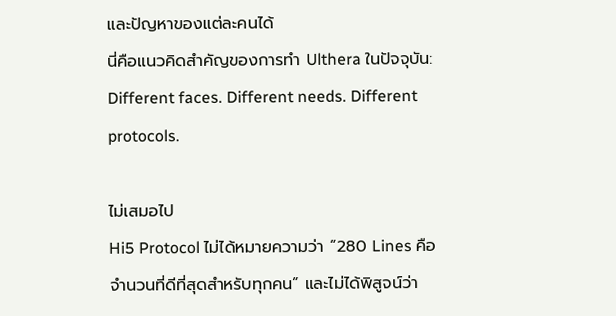และปัญหาของแต่ละคนได้
นี่คือแนวคิดสำคัญของการทำ Ulthera ในปัจจุบัน:
Different faces. Different needs. Different protocols.

ไม่เสมอไป
Hi5 Protocol ไม่ได้หมายความว่า “280 Lines คือจำนวนที่ดีที่สุดสำหรับทุกคน” และไม่ได้พิสูจน์ว่า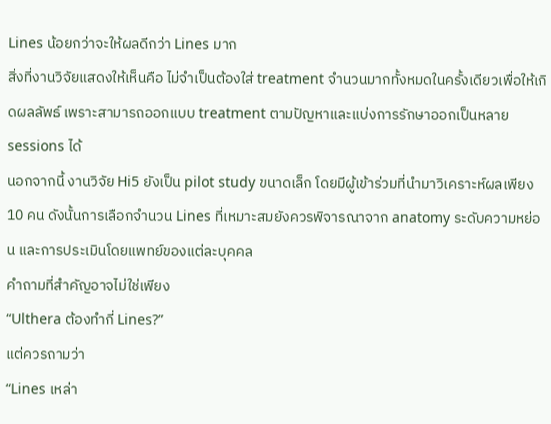Lines น้อยกว่าจะให้ผลดีกว่า Lines มาก
สิ่งที่งานวิจัยแสดงให้เห็นคือ ไม่จำเป็นต้องใส่ treatment จำนวนมากทั้งหมดในครั้งเดียวเพื่อให้เกิดผลลัพธ์ เพราะสามารถออกแบบ treatment ตามปัญหาและแบ่งการรักษาออกเป็นหลาย sessions ได้
นอกจากนี้ งานวิจัย Hi5 ยังเป็น pilot study ขนาดเล็ก โดยมีผู้เข้าร่วมที่นำมาวิเคราะห์ผลเพียง 10 คน ดังนั้นการเลือกจำนวน Lines ที่เหมาะสมยังควรพิจารณาจาก anatomy ระดับความหย่อน และการประเมินโดยแพทย์ของแต่ละบุคคล
คำถามที่สำคัญอาจไม่ใช่เพียง
“Ulthera ต้องทำกี่ Lines?”
แต่ควรถามว่า
“Lines เหล่า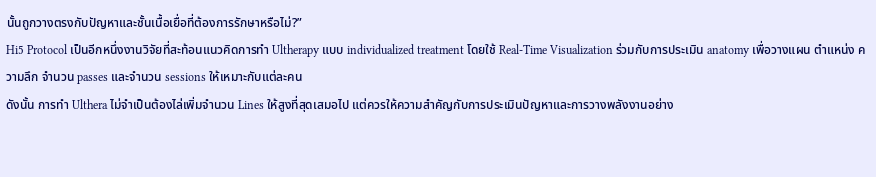นั้นถูกวางตรงกับปัญหาและชั้นเนื้อเยื่อที่ต้องการรักษาหรือไม่?”
Hi5 Protocol เป็นอีกหนึ่งงานวิจัยที่สะท้อนแนวคิดการทำ Ultherapy แบบ individualized treatment โดยใช้ Real-Time Visualization ร่วมกับการประเมิน anatomy เพื่อวางแผน ตำแหน่ง ความลึก จำนวน passes และจำนวน sessions ให้เหมาะกับแต่ละคน
ดังนั้น การทำ Ulthera ไม่จำเป็นต้องไล่เพิ่มจำนวน Lines ให้สูงที่สุดเสมอไป แต่ควรให้ความสำคัญกับการประเมินปัญหาและการวางพลังงานอย่าง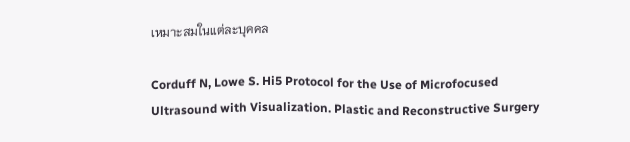เหมาะสมในแต่ละบุคคล

Corduff N, Lowe S. Hi5 Protocol for the Use of Microfocused Ultrasound with Visualization. Plastic and Reconstructive Surgery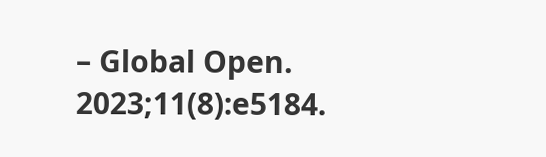– Global Open. 2023;11(8):e5184.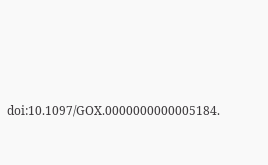doi:10.1097/GOX.0000000000005184.